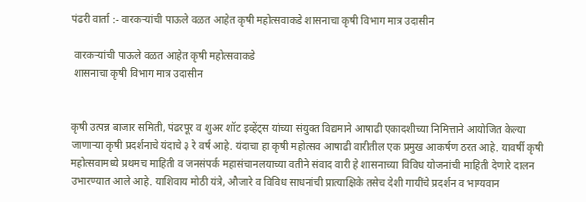पंढरी वार्ता :- वारकऱ्यांची पाऊले वळत आहेत कृषी महोत्सवाकडे शासनाचा कृषी विभाग मात्र उदासीन

 वारकऱ्यांची पाऊले वळत आहेत कृषी महोत्सवाकडे
 शासनाचा कृषी विभाग मात्र उदासीन


कृषी उत्पन्न बाजार समिती, पंढरपूर व शुअर शॉट इव्हेंट्स यांच्या संयुक्त विद्यमाने आषाढी एकादशीच्या निमित्ताने आयोजित केल्या जाणाऱ्या कृषी प्रदर्शनाचे यंदाचे ३ रे वर्ष आहे. यंदाचा हा कृषी महोत्सव आषाढी वारीतील एक प्रमुख आकर्षण ठरत आहे. यावर्षी कृषी महोत्सवामध्ये प्रथमच माहिती व जनसंपर्क महासंचानलयाच्या वतीने संवाद वारी हे शासनाच्या विविध योजनांची माहिती देणारे दालन उभारण्यात आले आहे. याशिवाय मोठी यंत्रे, औजारे व विविध साधनांची प्रात्याक्षिके तसेच देशी गायींचे प्रदर्शन व भाग्यवान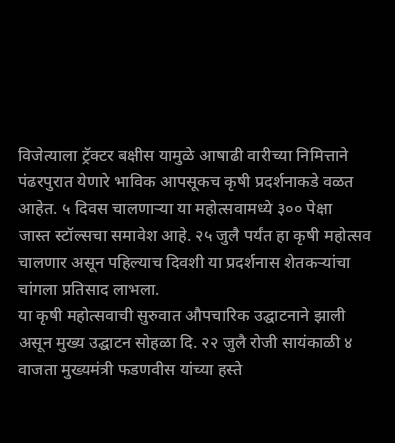विजेत्याला ट्रॅक्टर बक्षीस यामुळे आषाढी वारीच्या निमित्ताने पंढरपुरात येणारे भाविक आपसूकच कृषी प्रदर्शनाकडे वळत आहेत. ५ दिवस चालणाऱ्या या महोत्सवामध्ये ३०० पेक्षा
जास्त स्टॉल्सचा समावेश आहे. २५ जुलै पर्यंत हा कृषी महोत्सव चालणार असून पहिल्याच दिवशी या प्रदर्शनास शेतकऱ्यांचा चांगला प्रतिसाद लाभला.
या कृषी महोत्सवाची सुरुवात औपचारिक उद्घाटनाने झाली असून मुख्य उद्घाटन सोहळा दि. २२ जुलै रोजी सायंकाळी ४ वाजता मुख्यमंत्री फडणवीस यांच्या हस्ते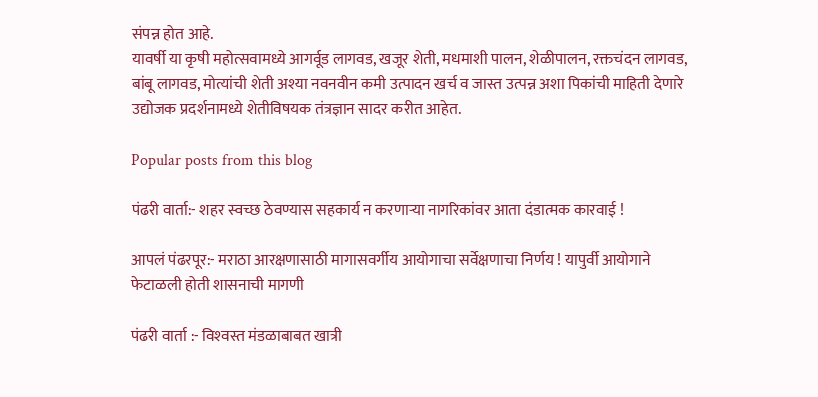संपन्न होत आहे.
यावर्षी या कृषी महोत्सवामध्ये आगर्वूड लागवड, खजूर शेती, मधमाशी पालन, शेळीपालन, रक्तचंदन लागवड, बांबू लागवड, मोत्यांची शेती अश्या नवनवीन कमी उत्पादन खर्च व जास्त उत्पन्न अशा पिकांची माहिती देणारे उद्योजक प्रदर्शनामध्ये शेतीविषयक तंत्रज्ञान सादर करीत आहेत.

Popular posts from this blog

पंढरी वार्ता:- शहर स्वच्छ ठेवण्यास सहकार्य न करणार्‍या नागरिकांवर आता दंडात्मक कारवाई !

आपलं पंढरपूर:- मराठा आरक्षणासाठी मागासवर्गीय आयोगाचा सर्वेक्षणाचा निर्णय ! यापुर्वी आयोगाने फेटाळली होती शासनाची मागणी

पंढरी वार्ता :- विश्‍वस्त मंडळाबाबत खात्री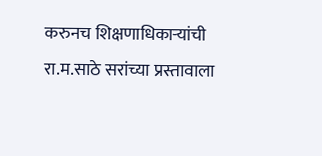करुनच शिक्षणाधिकार्‍यांची रा.म.साठे सरांच्या प्रस्तावाला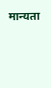मान्यता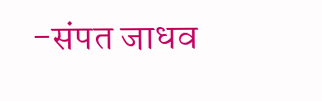-संपत जाधव